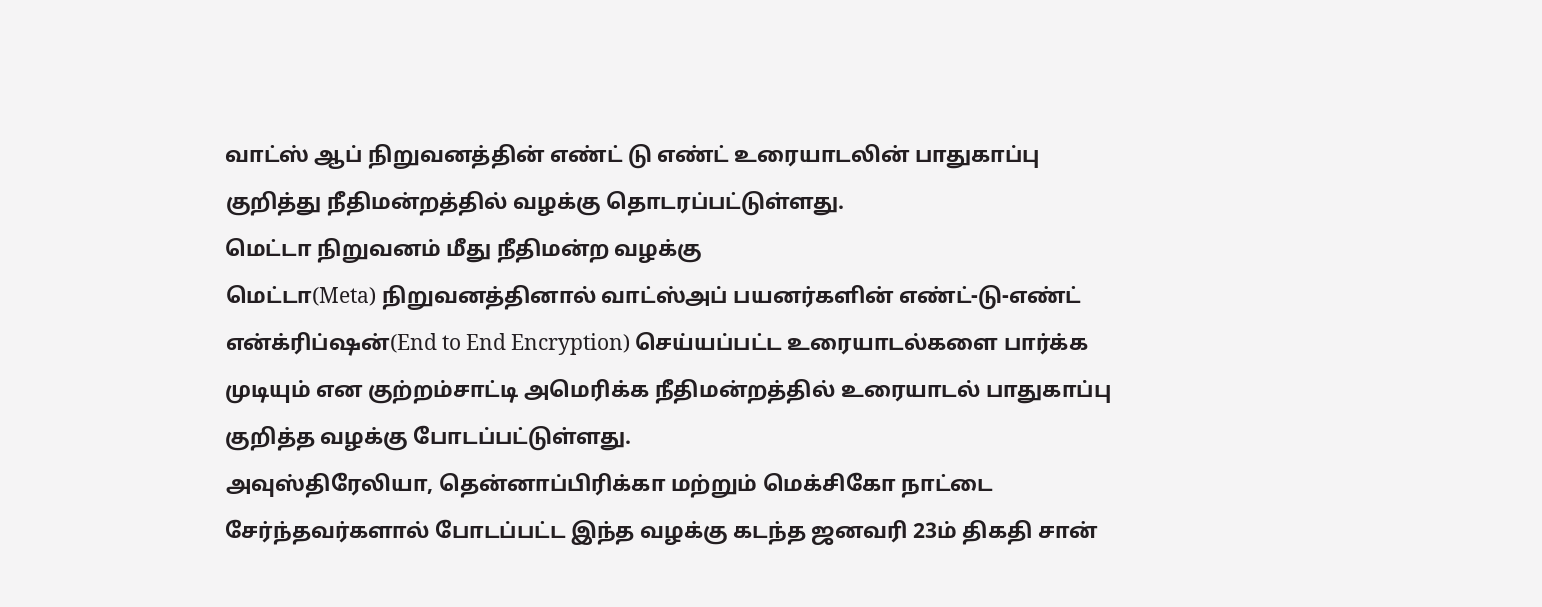வாட்ஸ் ஆப் நிறுவனத்தின் எண்ட் டு எண்ட் உரையாடலின் பாதுகாப்பு குறித்து நீதிமன்றத்தில் வழக்கு தொடரப்பட்டுள்ளது.
மெட்டா நிறுவனம் மீது நீதிமன்ற வழக்கு
மெட்டா(Meta) நிறுவனத்தினால் வாட்ஸ்அப் பயனர்களின் எண்ட்-டு-எண்ட் என்க்ரிப்ஷன்(End to End Encryption) செய்யப்பட்ட உரையாடல்களை பார்க்க முடியும் என குற்றம்சாட்டி அமெரிக்க நீதிமன்றத்தில் உரையாடல் பாதுகாப்பு குறித்த வழக்கு போடப்பட்டுள்ளது.
அவுஸ்திரேலியா, தென்னாப்பிரிக்கா மற்றும் மெக்சிகோ நாட்டை சேர்ந்தவர்களால் போடப்பட்ட இந்த வழக்கு கடந்த ஜனவரி 23ம் திகதி சான்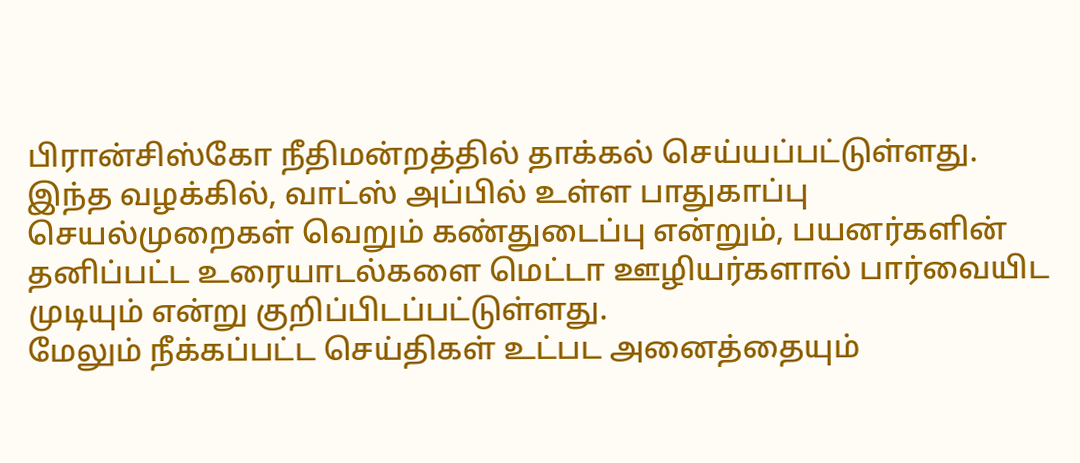பிரான்சிஸ்கோ நீதிமன்றத்தில் தாக்கல் செய்யப்பட்டுள்ளது.
இந்த வழக்கில், வாட்ஸ் அப்பில் உள்ள பாதுகாப்பு செயல்முறைகள் வெறும் கண்துடைப்பு என்றும், பயனர்களின் தனிப்பட்ட உரையாடல்களை மெட்டா ஊழியர்களால் பார்வையிட முடியும் என்று குறிப்பிடப்பட்டுள்ளது.
மேலும் நீக்கப்பட்ட செய்திகள் உட்பட அனைத்தையும்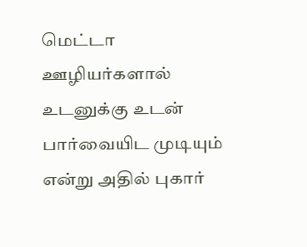மெட்டா ஊழியர்களால் உடனுக்கு உடன் பார்வையிட முடியும் என்று அதில் புகார்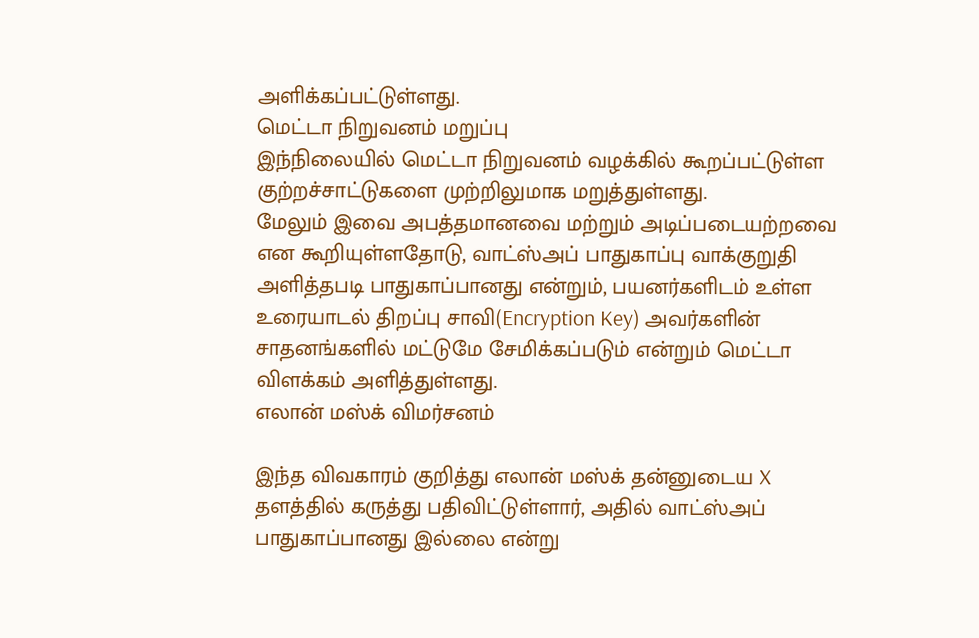அளிக்கப்பட்டுள்ளது.
மெட்டா நிறுவனம் மறுப்பு
இந்நிலையில் மெட்டா நிறுவனம் வழக்கில் கூறப்பட்டுள்ள குற்றச்சாட்டுகளை முற்றிலுமாக மறுத்துள்ளது.
மேலும் இவை அபத்தமானவை மற்றும் அடிப்படையற்றவை என கூறியுள்ளதோடு, வாட்ஸ்அப் பாதுகாப்பு வாக்குறுதி அளித்தபடி பாதுகாப்பானது என்றும், பயனர்களிடம் உள்ள உரையாடல் திறப்பு சாவி(Encryption Key) அவர்களின் சாதனங்களில் மட்டுமே சேமிக்கப்படும் என்றும் மெட்டா விளக்கம் அளித்துள்ளது.
எலான் மஸ்க் விமர்சனம்

இந்த விவகாரம் குறித்து எலான் மஸ்க் தன்னுடைய X தளத்தில் கருத்து பதிவிட்டுள்ளார், அதில் வாட்ஸ்அப் பாதுகாப்பானது இல்லை என்று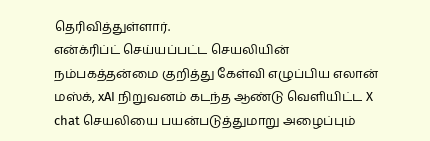தெரிவித்துள்ளார்.
என்க்ரிப்ட் செய்யப்பட்ட செயலியின் நம்பகத்தன்மை குறித்து கேள்வி எழுப்பிய எலான் மஸ்க், xAI நிறுவனம் கடந்த ஆண்டு வெளியிட்ட X chat செயலியை பயன்படுத்துமாறு அழைப்பும்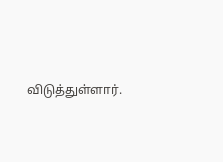விடுத்துள்ளார்.